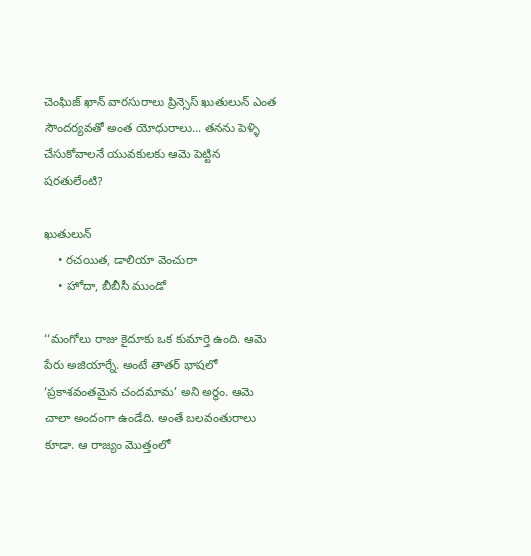చెంఘిజ్ ఖాన్ వారసురాలు ప్రిన్సెస్ ఖుతులున్ ఎంత సౌందర్యవతో అంత యోధురాలు... తనను పెళ్ళి చేసుకోవాలనే యువకులకు ఆమె పెట్టిన షరతులేంటి?

ఖుతులున్
    • రచయిత, డాలియా వెంచురా
    • హోదా, బీబీసీ ముండో

‘‘మంగోలు రాజు కైదూకు ఒక కుమార్తె ఉంది. ఆమె పేరు అజియార్నే. అంటే తాతర్ భాషలో ‘ప్రకాశవంతమైన చందమామ’ అని అర్థం. ఆమె చాలా అందంగా ఉండేది. అంతే బలవంతురాలు కూడా. ఆ రాజ్యం మొత్తంలో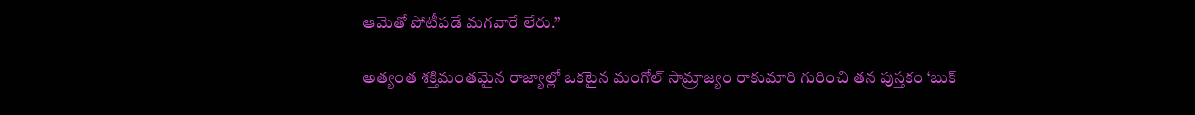ఆమెతో పోటీపడే మగవారే లేరు.’’

అత్యంత శక్తిమంతమైన రాజ్యాల్లో ఒకటైన మంగోల్ సామ్రాజ్యం రాకుమారి గురించి తన పుస్తకం ‘బుక్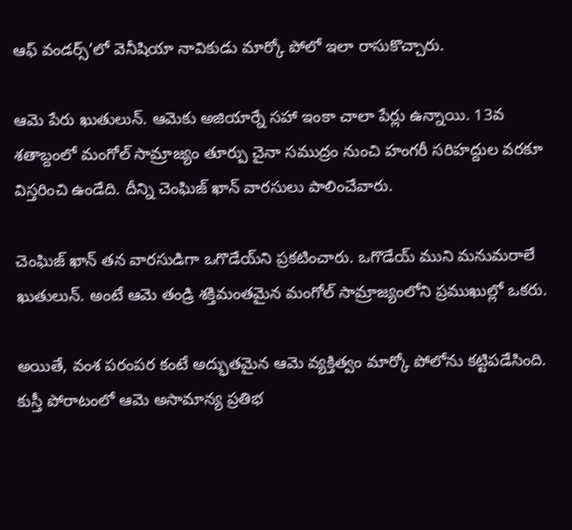ఆఫ్ వండర్స్’లో వెనీషియా నావికుడు మార్కో పోలో ఇలా రాసుకొచ్చారు.

ఆమె పేరు ఖుతులున్. ఆమెకు అజియార్నే సహా ఇంకా చాలా పేర్లు ఉన్నాయి. 13వ శతాబ్దంలో మంగోల్ సామ్రాజ్యం తూర్పు చైనా సముద్రం నుంచి హంగరీ సరిహద్దుల వరకూ విస్తరించి ఉండేది. దీన్ని చెంఘిజ్ ఖాన్ వారసులు పాలించేవారు.

చెంఘిజ్ ఖాన్‌ తన వారసుడిగా ఒగొడేయ్‌ని ప్రకటించారు. ఒగొడేయ్‌ ముని మనుమరాలే ఖుతులున్. అంటే ఆమె తండ్రి శక్తిమంతమైన మంగోల్ సామ్రాజ్యంలోని ప్రముఖుల్లో ఒకరు.

అయితే, వంశ పరంపర కంటే అద్భుతమైన ఆమె వ్యక్తిత్వం మార్కో పోలోను కట్టిపడేసింది. కుస్తీ పోరాటంలో ఆమె అసామాన్య ప్రతిభ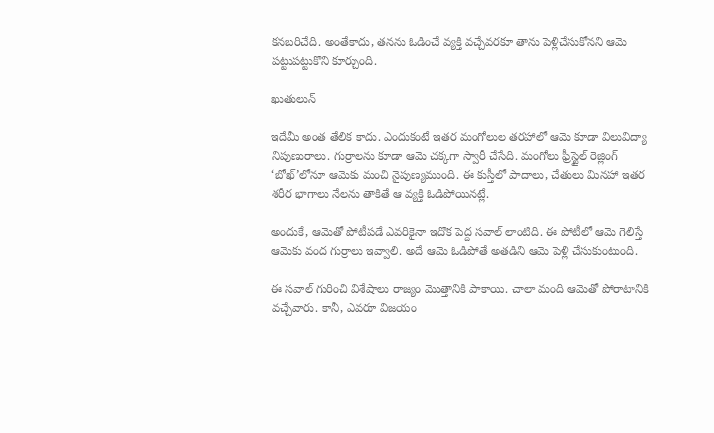కనబరిచేది. అంతేకాదు, తనను ఓడించే వ్యక్తి వచ్చేవరకూ తాను పెళ్లిచేసుకోనని ఆమె పట్టుపట్టుకొని కూర్చుంది.

ఖుతులున్

ఇదేమీ అంత తేలిక కాదు. ఎందుకంటే ఇతర మంగోలుల తరహాలో ఆమె కూడా విలువిద్యా నిపుణురాలు. గుర్రాలను కూడా ఆమె చక్కగా స్వారీ చేసేది. మంగోలు ఫ్రీస్టైల్ రెజ్లింగ్ ‘బోఖ్’లోనూ ఆమెకు మంచి నైపుణ్యముంది. ఈ కుస్తీలో పాదాలు, చేతులు మినహా ఇతర శరీర భాగాలు నేలను తాకితే ఆ వ్యక్తి ఓడిపోయినట్లే.

అందుకే, ఆమెతో పోటీపడే ఎవరికైనా ఇదొక పెద్ద సవాల్ లాంటిది. ఈ పోటీలో ఆమె గెలిస్తే ఆమెకు వంద గుర్రాలు ఇవ్వాలి. అదే ఆమె ఓడిపోతే అతడిని ఆమె పెళ్లి చేసుకుంటుంది.

ఈ సవాల్ గురించి విశేషాలు రాజ్యం మొత్తానికి పాకాయి. చాలా మంది ఆమెతో పోరాటానికి వచ్చేవారు. కానీ, ఎవరూ విజయం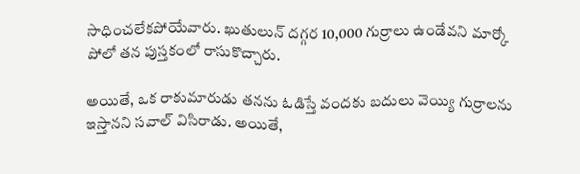సాధించలేకపోయేవారు. ఖుతులున్ దగ్గర 10,000 గుర్రాలు ఉండేవని మార్కో పోలో తన పుస్తకంలో రాసుకొచ్చారు.

అయితే, ఒక రాకుమారుడు తనను ఓడిస్తే వందకు బదులు వెయ్యి గుర్రాలను ఇస్తానని సవాల్ విసిరాడు. అయితే,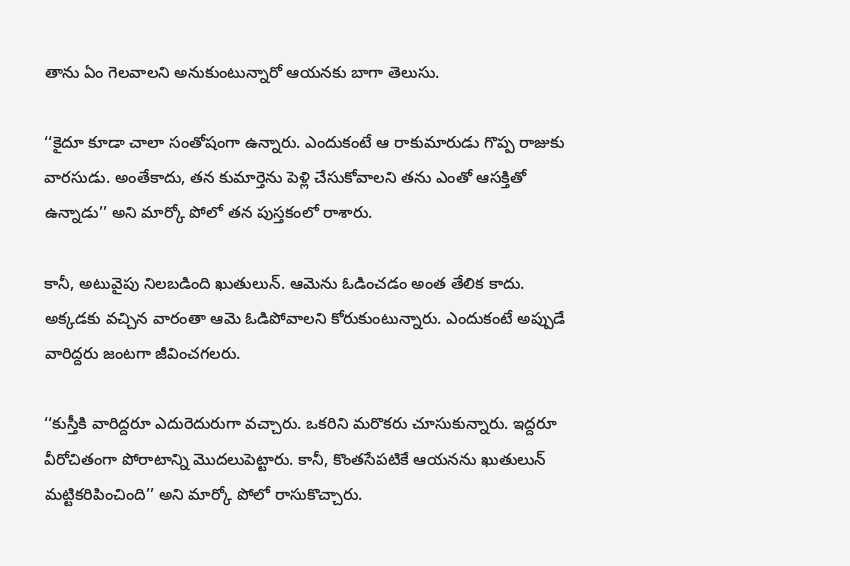తాను ఏం గెలవాలని అనుకుంటున్నారో ఆయనకు బాగా తెలుసు.

‘‘కైదూ కూడా చాలా సంతోషంగా ఉన్నారు. ఎందుకంటే ఆ రాకుమారుడు గొప్ప రాజుకు వారసుడు. అంతేకాదు, తన కుమార్తెను పెళ్లి చేసుకోవాలని తను ఎంతో ఆసక్తితో ఉన్నాడు’’ అని మార్కో పోలో తన పుస్తకంలో రాశారు.

కానీ, అటువైపు నిలబడింది ఖుతులున్. ఆమెను ఓడించడం అంత తేలిక కాదు. అక్కడకు వచ్చిన వారంతా ఆమె ఓడిపోవాలని కోరుకుంటున్నారు. ఎందుకంటే అప్పుడే వారిద్దరు జంటగా జీవించగలరు.

‘‘కుస్తీకి వారిద్దరూ ఎదురెదురుగా వచ్చారు. ఒకరిని మరొకరు చూసుకున్నారు. ఇద్దరూ వీరోచితంగా పోరాటాన్ని మొదలుపెట్టారు. కానీ, కొంతసేపటికే ఆయనను ఖుతులున్ మట్టికరిపించింది’’ అని మార్కో పోలో రాసుకొచ్చారు.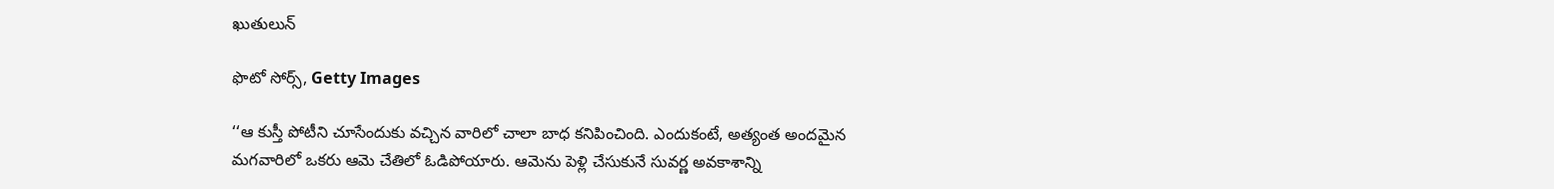ఖుతులున్

ఫొటో సోర్స్, Getty Images

‘‘ఆ కుస్తీ పోటీని చూసేందుకు వచ్చిన వారిలో చాలా బాధ కనిపించింది. ఎందుకంటే, అత్యంత అందమైన మగవారిలో ఒకరు ఆమె చేతిలో ఓడిపోయారు. ఆమెను పెళ్లి చేసుకునే సువర్ణ అవకాశాన్ని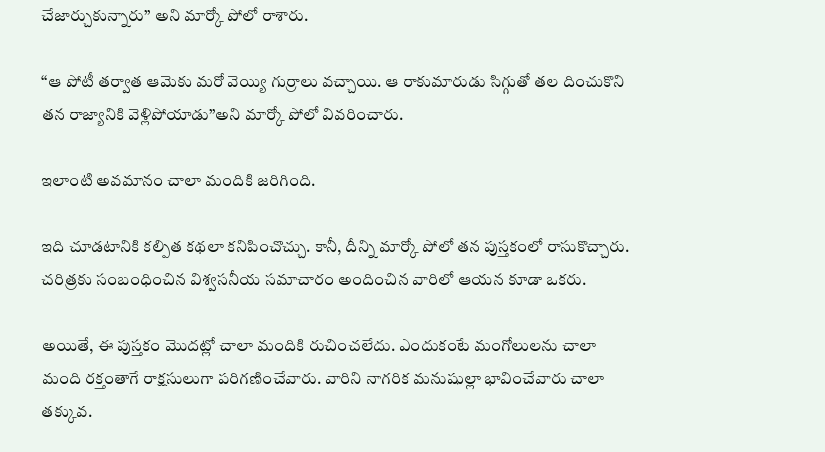చేజార్చుకున్నారు’’ అని మార్కో పోలో రాశారు.

‘‘ఆ పోటీ తర్వాత ఆమెకు మరో వెయ్యి గుర్రాలు వచ్చాయి. ఆ రాకుమారుడు సిగ్గుతో తల దించుకొని తన రాజ్యానికి వెళ్లిపోయాడు’’అని మార్కో పోలో వివరించారు.

ఇలాంటి అవమానం చాలా మందికి జరిగింది.

ఇది చూడటానికి కల్పిత కథలా కనిపించొచ్చు. కానీ, దీన్ని మార్కో పోలో తన పుస్తకంలో రాసుకొచ్చారు. చరిత్రకు సంబంధించిన విశ్వసనీయ సమాచారం అందించిన వారిలో ఆయన కూడా ఒకరు.

అయితే, ఈ పుస్తకం మొదట్లో చాలా మందికి రుచించలేదు. ఎందుకంటే మంగోలులను చాలా మంది రక్తంతాగే రాక్షసులుగా పరిగణించేవారు. వారిని నాగరిక మనుషుల్లా భావించేవారు చాలా తక్కువ.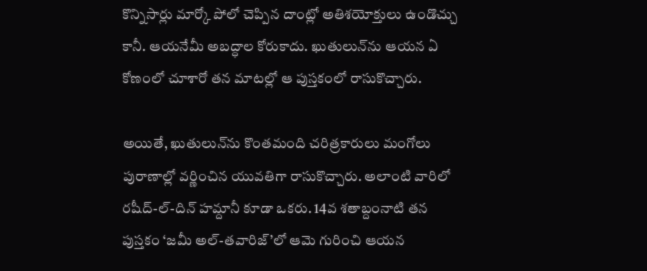కొన్నిసార్లు మార్కో పోలో చెప్పిన దాంట్లో అతిశయోక్తులు ఉండొచ్చు కానీ. ఆయనేమీ అబద్ధాల కోరుకాదు. ఖుతులున్‌ను ఆయన ఏ కోణంలో చూశారో తన మాటల్లో ఆ పుస్తకంలో రాసుకొచ్చారు.

అయితే, ఖుతులున్‌ను కొంతమంది చరిత్రకారులు మంగోలు పురాణాల్లో వర్ణించిన యువతిగా రాసుకొచ్చారు. అలాంటి వారిలో రషీద్-ల్-దిన్ హమ్దానీ కూడా ఒకరు. 14వ శతాబ్దంనాటి తన పుస్తకం ‘జమీ అల్-తవారిజ్’లో ఆమె గురించి ఆయన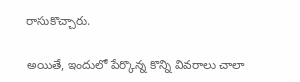రాసుకొచ్చారు.

అయితే, ఇందులో పేర్కొన్న కొన్ని వివరాలు చాలా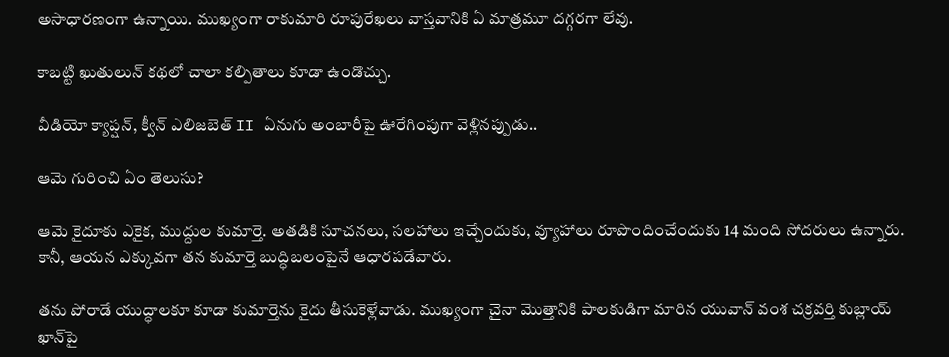అసాధారణంగా ఉన్నాయి. ముఖ్యంగా రాకుమారి రూపురేఖలు వాస్తవానికి ఏ మాత్రమూ దగ్గరగా లేవు.

కాబట్టి ఖుతులున్ కథలో చాలా కల్పితాలు కూడా ఉండొచ్చు.

వీడియో క్యాప్షన్, క్వీన్ ఎలిజబెత్ II ఏనుగు అంబారీపై ఊరేగింపుగా వెళ్లినప్పుడు..

ఆమె గురించి ఏం తెలుసు?

ఆమె కైదూకు ఎకైక, ముద్దుల కుమార్తె. అతడికి సూచనలు, సలహాలు ఇచ్చేందుకు, వ్యూహాలు రూపొందించేందుకు 14 మంది సోదరులు ఉన్నారు. కానీ, ఆయన ఎక్కువగా తన కుమార్తె బుద్ధిబలంపైనే ఆధారపడేవారు.

తను పోరాడే యుద్ధాలకూ కూడా కుమార్తెను కైదు తీసుకెళ్లేవాడు. ముఖ్యంగా చైనా మొత్తానికి పాలకుడిగా మారిన యువాన్ వంశ చక్రవర్తి కుబ్లాయ్ ఖాన్‌పై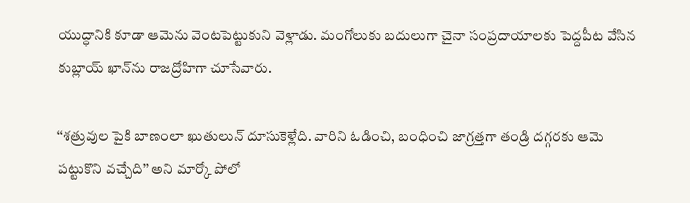యుద్ధానికి కూడా ఆమెను వెంటపెట్టుకుని వెళ్లాడు. మంగోలుకు బదులుగా చైనా సంప్రదాయాలకు పెద్దపీట వేసిన కుబ్లాయ్ ఖాన్‌ను రాజద్రోహిగా చూసేవారు.

‘‘శత్రువుల పైకి బాణంలా ఖుతులున్ దూసుకెళ్లేది. వారిని ఓడించి, బంధించి జాగ్రత్తగా తండ్రి దగ్గరకు ఆమె పట్టుకొని వచ్చేది’’ అని మార్కో పోలో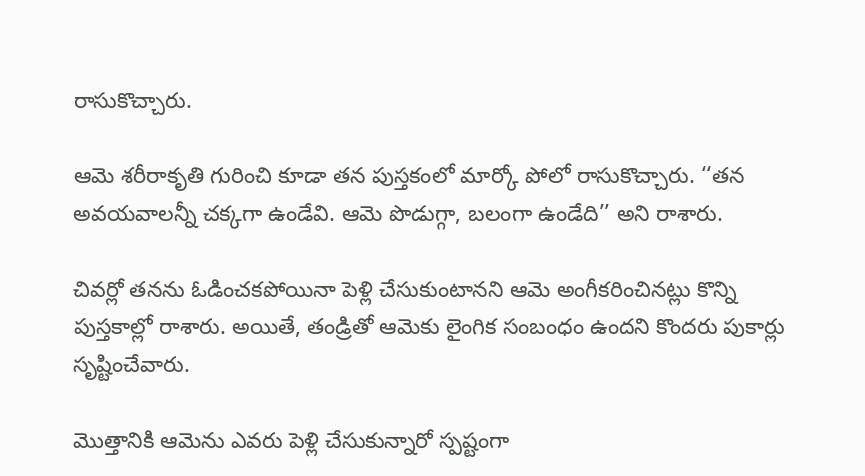రాసుకొచ్చారు.

ఆమె శరీరాకృతి గురించి కూడా తన పుస్తకంలో మార్కో పోలో రాసుకొచ్చారు. ‘‘తన అవయవాలన్నీ చక్కగా ఉండేవి. ఆమె పొడుగ్గా, బలంగా ఉండేది’’ అని రాశారు.

చివర్లో తనను ఓడించకపోయినా పెళ్లి చేసుకుంటానని ఆమె అంగీకరించినట్లు కొన్ని పుస్తకాల్లో రాశారు. అయితే, తండ్రితో ఆమెకు లైంగిక సంబంధం ఉందని కొందరు పుకార్లు సృష్టించేవారు.

మొత్తానికి ఆమెను ఎవరు పెళ్లి చేసుకున్నారో స్పష్టంగా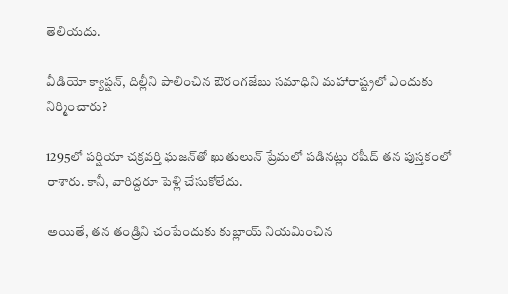తెలియదు.

వీడియో క్యాప్షన్, దిల్లీని పాలించిన ఔరంగజేబు సమాధిని మహారాష్ట్రలో ఎందుకు నిర్మించారు?

1295లో పర్షియా చక్రవర్తి ఘజన్‌తో ఖుతులున్ ప్రేమలో పడినట్లు రషీద్ తన పుస్తకంలో రాశారు. కానీ, వారిద్దరూ పెళ్లి చేసుకోలేదు.

అయితే, తన తండ్రిని చంపేందుకు కుబ్లాయ్ నియమించిన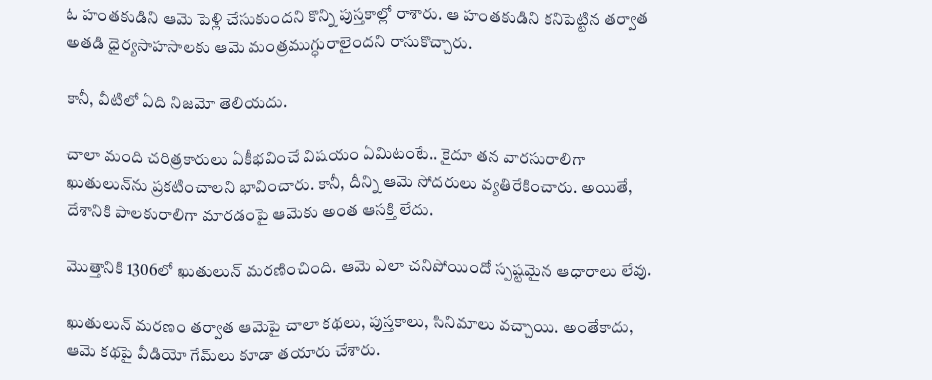ఓ హంతకుడిని ఆమె పెళ్లి చేసుకుందని కొన్ని పుస్తకాల్లో రాశారు. ఆ హంతకుడిని కనిపెట్టిన తర్వాత అతడి ధైర్యసాహసాలకు ఆమె మంత్రముగ్ధురాలైందని రాసుకొచ్చారు.

కానీ, వీటిలో ఏది నిజమో తెలియదు.

చాలా మంది చరిత్రకారులు ఏకీభవించే విషయం ఏమిటంటే.. కైదూ తన వారసురాలిగా ఖుతులున్‌ను ప్రకటించాలని భావించారు. కానీ, దీన్ని ఆమె సోదరులు వ్యతిరేకించారు. అయితే, దేశానికి పాలకురాలిగా మారడంపై ఆమెకు అంత ఆసక్తి లేదు.

మొత్తానికి 1306లో ఖుతులున్ మరణించింది. ఆమె ఎలా చనిపోయిందో స్పష్టమైన ఆధారాలు లేవు.

ఖుతులున్ మరణం తర్వాత ఆమెపై చాలా కథలు, పుస్తకాలు, సినిమాలు వచ్చాయి. అంతేకాదు, ఆమె కథపై వీడియో గేమ్‌లు కూడా తయారు చేశారు.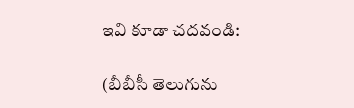ఇవి కూడా చదవండి:

(బీబీసీ తెలుగును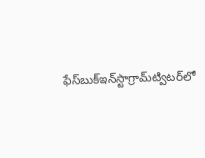ఫేస్‌బుక్ఇన్‌స్టాగ్రామ్‌ట్విటర్‌లో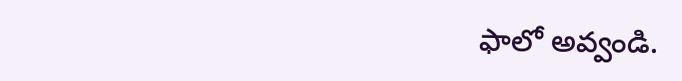ఫాలో అవ్వండి.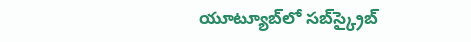యూట్యూబ్‌లో సబ్‌స్క్రైబ్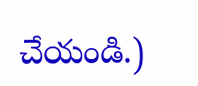చేయండి.)